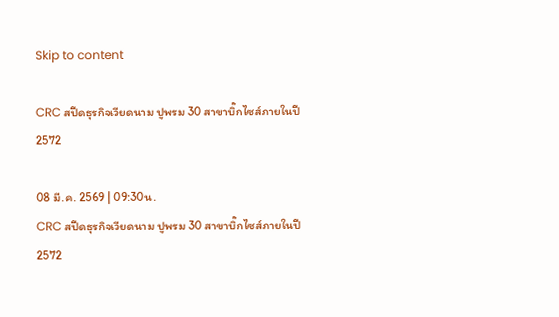Skip to content

CRC สปีดธุรกิจเวียดนาม ปูพรม 30 สาขาบิ๊กไซส์ภายในปี 2572

08 มี.ค. 2569 | 09:30น.
CRC สปีดธุรกิจเวียดนาม ปูพรม 30 สาขาบิ๊กไซส์ภายในปี 2572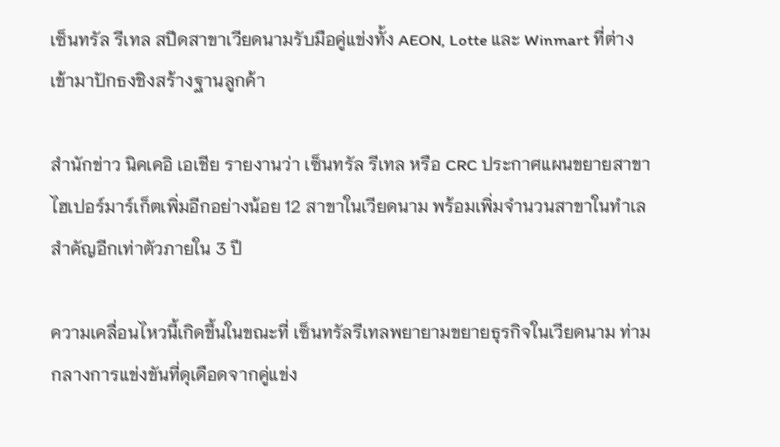เซ็นทรัล รีเทล สปีดสาขาเวียดนามรับมือคู่แข่งทั้ง AEON, Lotte และ Winmart ที่ต่างเข้ามาปักธงชิงสร้างฐานลูกค้า

สำนักข่าว นิคเคอิ เอเชีย รายงานว่า เซ็นทรัล รีเทล หรือ CRC ประกาศแผนขยายสาขาไฮเปอร์มาร์เก็ตเพิ่มอีกอย่างน้อย 12 สาขาในเวียดนาม พร้อมเพิ่มจำนวนสาขาในทำเลสำคัญอีกเท่าตัวภายใน 3 ปี

ความเคลื่อนไหวนี้เกิดขึ้นในขณะที่ เซ็นทรัลรีเทลพยายามขยายธุรกิจในเวียดนาม ท่ามกลางการแข่งขันที่ดุเดือดจากคู่แข่ง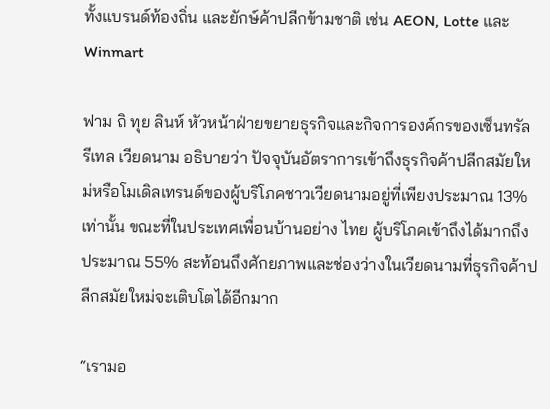ทั้งแบรนด์ท้องถิ่น และยักษ์ค้าปลีกข้ามชาติ เช่น AEON, Lotte และ Winmart

ฟาม ถิ ทุย ลินห์ หัวหน้าฝ่ายขยายธุรกิจและกิจการองค์กรของเซ็นทรัล รีเทล เวียดนาม อธิบายว่า ปัจจุบันอัตราการเข้าถึงธุรกิจค้าปลีกสมัยใหม่หรือโมเดิลเทรนด์ของผู้บริโภคชาวเวียดนามอยู่ที่เพียงประมาณ 13% เท่านั้น ขณะที่ในประเทศเพื่อนบ้านอย่าง ไทย ผู้บริโภคเข้าถึงได้มากถึงประมาณ 55% สะท้อนถึงศักยภาพและช่องว่างในเวียดนามที่ธุรกิจค้าปลีกสมัยใหม่จะเติบโตได้อีกมาก

“เรามอ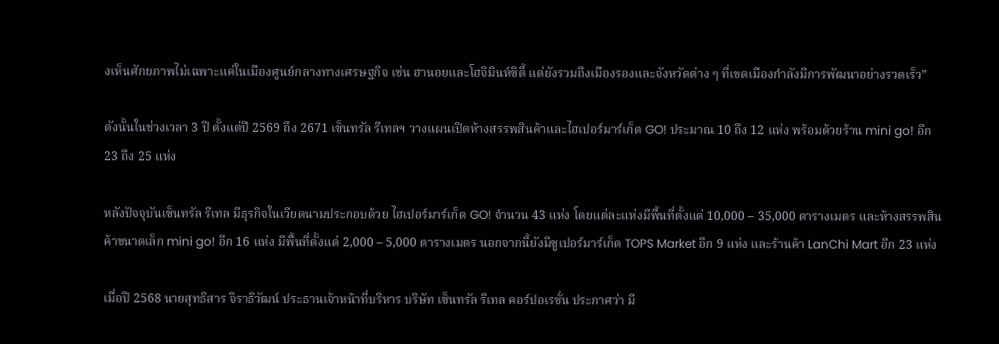งเห็นศักยภาพไม่เฉพาะแค่ในเมืองศูนย์กลางทางเศรษฐกิจ เช่น ฮานอยและโฮจิมินห์ซิตี้ แต่ยังรวมถึงเมืองรองและจังหวัดต่าง ๆ ที่เขตเมืองกำลังมีการพัฒนาอย่างรวดเร็ว”

ดังนั้นในช่วงเวลา 3 ปี ตั้งแต่ปี 2569 ถึง 2671 เซ็นทรัล รีเทลฯ วางแผนเปิดห้างสรรพสินค้าและไฮเปอร์มาร์เก็ต GO! ประมาณ 10 ถึง 12 แห่ง พร้อมด้วยร้าน mini go! อีก 23 ถึง 25 แห่ง

หลังปัจจุบันเซ็นทรัล รีเทล มีธุรกิจในเวียดนามประกอบด้วย ไฮเปอร์มาร์เก็ต GO! จำนวน 43 แห่ง โดยแต่ละแห่งมีพื้นที่ตั้งแต่ 10,000 – 35,000 ตารางเมตร และห้างสรรพสินค้าขนาดเล็ก mini go! อีก 16 แห่ง มีพื้นที่ตั้งแต่ 2,000 – 5,000 ตารางเมตร นอกจากนี้ยังมีซูเปอร์มาร์เก็ต TOPS Market อีก 9 แห่ง และร้านค้า LanChi Mart อีก 23 แห่ง

เมื่อปี 2568 นายสุทธิสาร จิราธิวัฒน์ ประธานเจ้าหน้าที่บริหาร บริษัท เซ็นทรัล รีเทล คอร์ปอเรชั่น ประกาศว่า มี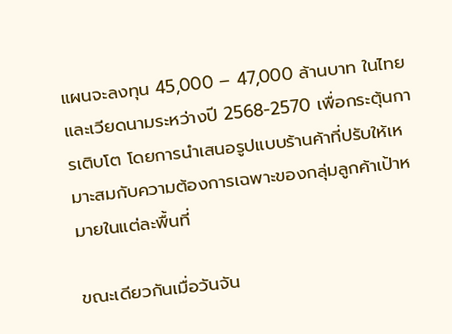แผนจะลงทุน 45,000 – 47,000 ล้านบาท ในไทยและเวียดนามระหว่างปี 2568-2570 เพื่อกระตุ้นการเติบโต โดยการนำเสนอรูปแบบร้านค้าที่ปรับให้เหมาะสมกับความต้องการเฉพาะของกลุ่มลูกค้าเป้าหมายในแต่ละพื้นที่

ขณะเดียวกันเมื่อวันจัน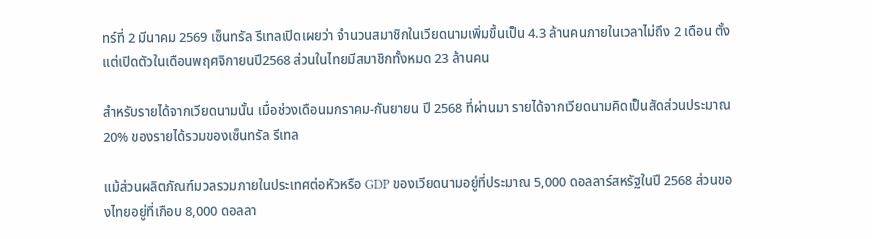ทร์ที่ 2 มีนาคม 2569 เซ็นทรัล รีเทลเปิดเผยว่า จำนวนสมาชิกในเวียดนามเพิ่มขึ้นเป็น 4.3 ล้านคนภายในเวลาไม่ถึง 2 เดือน ตั้งแต่เปิดตัวในเดือนพฤศจิกายนปี2568 ส่วนในไทยมีสมาชิกทั้งหมด 23 ล้านคน

สำหรับรายได้จากเวียดนามนั้น เมื่อช่วงเดือนมกราคม-กันยายน ปี 2568 ที่ผ่านมา รายได้จากเวียดนามคิดเป็นสัดส่วนประมาณ 20% ของรายได้รวมของเซ็นทรัล รีเทล

แม้ส่วนผลิตภัณฑ์มวลรวมภายในประเทศต่อหัวหรือ GDP ของเวียดนามอยู่ที่ประมาณ 5,000 ดอลลาร์สหรัฐในปี 2568 ส่วนของไทยอยู่ที่เกือบ 8,000 ดอลลา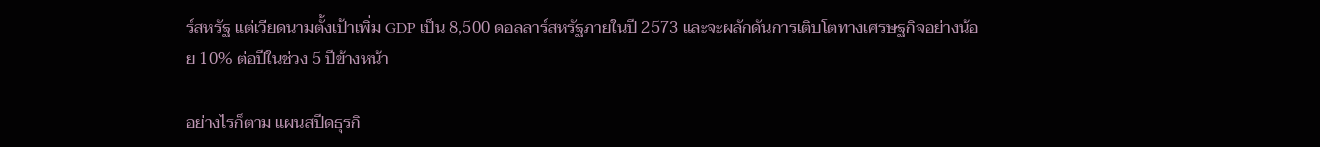ร์สหรัฐ แต่เวียดนามตั้งเป้าเพิ่ม GDP เป็น 8,500 ดอลลาร์สหรัฐภายในปี 2573 และจะผลักดันการเติบโตทางเศรษฐกิจอย่างน้อย 10% ต่อปีในช่วง 5 ปีข้างหน้า

อย่างไรก็ตาม แผนสปีดธุรกิ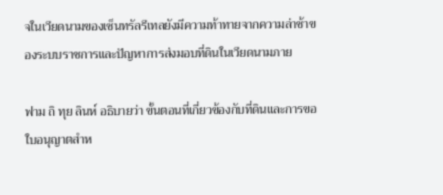จในเวียดนามของเซ็นทรัลรีเทลยังมีความท้าทายจากความล่าช้าของระบบราชการและปัญหาการส่งมอบที่ดินในเวียดนามภาย

ฟาม ถิ ทุย ลินห์ อธิบายว่า ขั้นตอนที่เกี่ยวข้องกับที่ดินและการขอใบอนุญาตสำห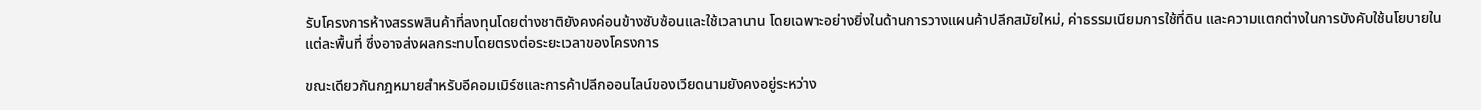รับโครงการห้างสรรพสินค้าที่ลงทุนโดยต่างชาติยังคงค่อนข้างซับซ้อนและใช้เวลานาน โดยเฉพาะอย่างยิ่งในด้านการวางแผนค้าปลีกสมัยใหม่, ค่าธรรมเนียมการใช้ที่ดิน และความแตกต่างในการบังคับใช้นโยบายในแต่ละพื้นที่ ซึ่งอาจส่งผลกระทบโดยตรงต่อระยะเวลาของโครงการ

ขณะเดียวกันกฎหมายสำหรับอีคอมเมิร์ซและการค้าปลีกออนไลน์ของเวียดนามยังคงอยู่ระหว่าง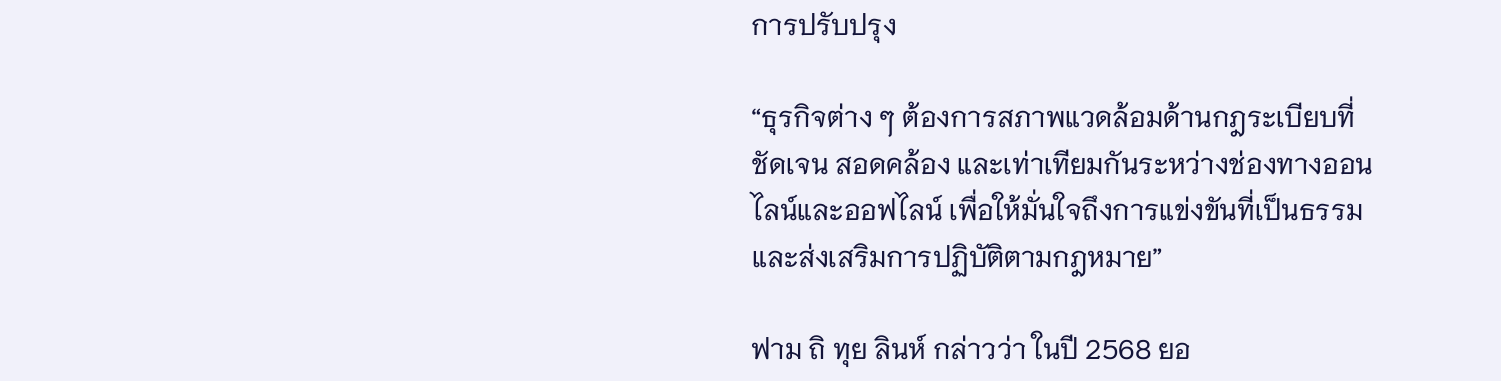การปรับปรุง

“ธุรกิจต่าง ๆ ต้องการสภาพแวดล้อมด้านกฎระเบียบที่ชัดเจน สอดคล้อง และเท่าเทียมกันระหว่างช่องทางออนไลน์และออฟไลน์ เพื่อให้มั่นใจถึงการแข่งขันที่เป็นธรรมและส่งเสริมการปฏิบัติตามกฎหมาย”

ฟาม ถิ ทุย ลินห์ กล่าวว่า ในปี 2568 ยอ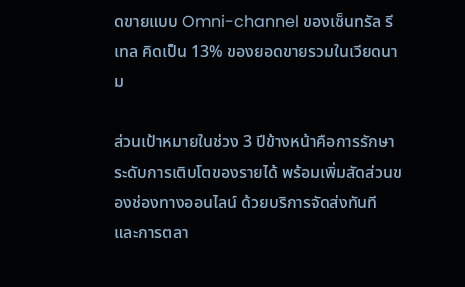ดขายแบบ Omni-channel ของเซ็นทรัล รีเทล คิดเป็น 13% ของยอดขายรวมในเวียดนาม

ส่วนเป้าหมายในช่วง 3 ปีข้างหน้าคือการรักษาระดับการเติบโตของรายได้ พร้อมเพิ่มสัดส่วนของช่องทางออนไลน์ ด้วยบริการจัดส่งทันที และการตลา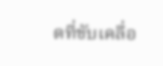ดที่ขับเคลื่อ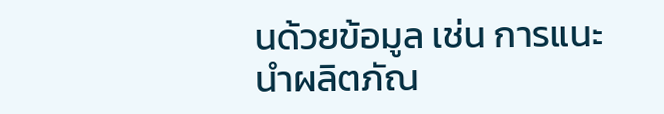นด้วยข้อมูล เช่น การแนะนำผลิตภัณ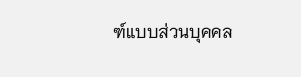ฑ์แบบส่วนบุคคล